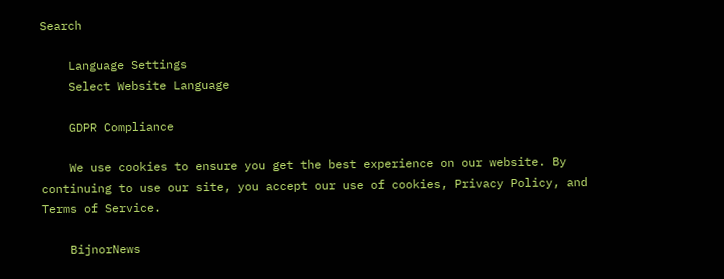Search

    Language Settings
    Select Website Language

    GDPR Compliance

    We use cookies to ensure you get the best experience on our website. By continuing to use our site, you accept our use of cookies, Privacy Policy, and Terms of Service.

    BijnorNews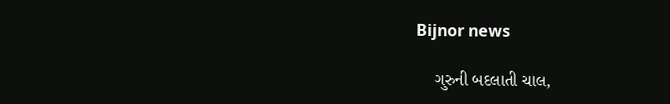Bijnor news

    ગુરુની બદલાતી ચાલ,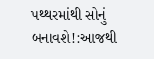પથ્થરમાંથી સોનું બનાવશે!:આજથી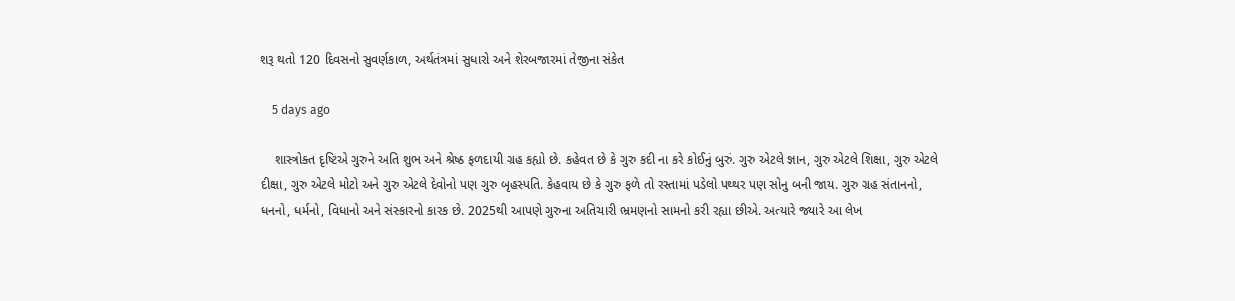શરૂ થતો 120 દિવસનો સુવર્ણકાળ, અર્થતંત્રમાં સુધારો અને શેરબજારમાં તેજીના સંકેત

    5 days ago

    શાસ્ત્રોક્ત દૃષ્ટિએ ગુરુને અતિ શુભ અને શ્રેષ્ઠ ફળદાયી ગ્રહ કહ્યો છે. કહેવત છે કે ગુરુ કદી ના કરે કોઈનું બુરું. ગુરુ એટલે જ્ઞાન, ગુરુ એટલે શિક્ષા, ગુરુ એટલે દીક્ષા, ગુરુ એટલે મોટો અને ગુરુ એટલે દેવોનો પણ ગુરુ બૃહસ્પતિ. કેહવાય છે કે ગુરુ ફળે તો રસ્તામાં પડેલો પથ્થર પણ સોનુ બની જાય. ગુરુ ગ્રહ સંતાનનો, ધનનો, ધર્મનો, વિધાનો અને સંસ્કારનો કારક છે. 2025થી આપણે ગુરુના અતિચારી ભ્રમણનો સામનો કરી રહ્યા છીએ. અત્યારે જ્યારે આ લેખ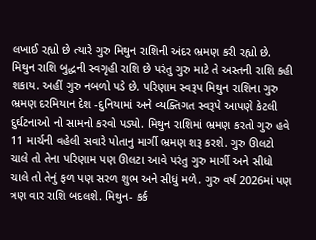લખાઈ રહ્યો છે ત્યારે ગુરુ મિથુન રાશિની અંદર ભ્રમણ કરી રહ્યો છે. મિથુન રાશિ બુદ્ધની સ્વગૃહી રાશિ છે પરંતુ ગુરુ માટે તે અસ્તની રાશિ કહી શકાય. અહીં ગુરુ નબળો પડે છે. પરિણામ સ્વરૂપ મિથુન રાશિના ગુરુ ભ્રમણ દરમિયાન દેશ -દુનિયામાં અને વ્યક્તિગત સ્વરૂપે આપણે કેટલી દુર્ઘટનાઓ નો સામનો કરવો પડ્યો. મિથુન રાશિમાં ભ્રમણ કરતો ગુરુ હવે 11 માર્ચની વહેલી સવારે પોતાનુ માર્ગી ભ્રમણ શરૂ કરશે. ગુરુ ઊલટો ચાલે તો તેના પરિણામ પણ ઊલટા આવે પરંતુ ગુરુ માર્ગી અને સીધો ચાલે તો તેનું ફળ પણ સરળ શુભ અને સીધું મળે. ગુરુ વર્ષ 2026માં પણ ત્રણ વાર રાશિ બદલશે. મિથુન- કર્ક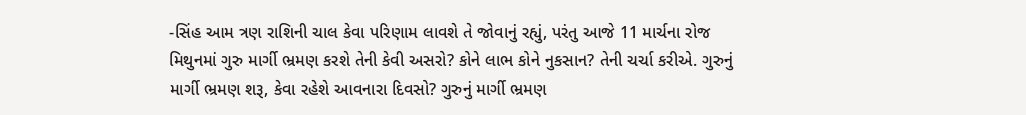-સિંહ આમ ત્રણ રાશિની ચાલ કેવા પરિણામ લાવશે તે જોવાનું રહ્યું, પરંતુ આજે 11 માર્ચના રોજ મિથુનમાં ગુરુ માર્ગી ભ્રમણ કરશે તેની કેવી અસરો? કોને લાભ કોને નુકસાન? તેની ચર્ચા કરીએ. ગુરુનું માર્ગી ભ્રમણ શરૂ, કેવા રહેશે આવનારા દિવસો? ગુરુનું માર્ગી ભ્રમણ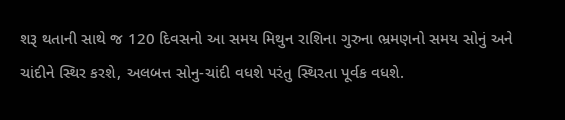શરૂ થતાની સાથે જ 120 દિવસનો આ સમય મિથુન રાશિના ગુરુના ભ્રમણનો સમય સોનું અને ચાંદીને સ્થિર કરશે, અલબત્ત સોનુ-ચાંદી વધશે પરંતુ સ્થિરતા પૂર્વક વધશે.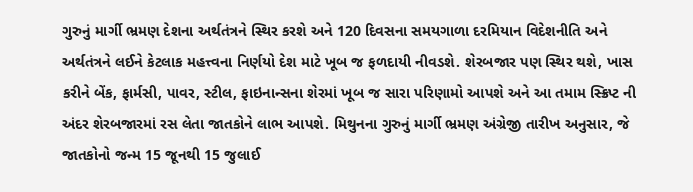ગુરુનું માર્ગી ભ્રમણ દેશના અર્થતંત્રને સ્થિર કરશે અને 120 દિવસના સમયગાળા દરમિયાન વિદેશનીતિ અને અર્થતંત્રને લઈને કેટલાક મહત્ત્વના નિર્ણયો દેશ માટે ખૂબ જ ફળદાયી નીવડશે. શેરબજાર પણ સ્થિર થશે, ખાસ કરીને બેંક, ફાર્મસી, પાવર, સ્ટીલ, ફાઇનાન્સના શેરમાં ખૂબ જ સારા પરિણામો આપશે અને આ તમામ સ્ક્રિપ્ટ ની અંદર શેરબજારમાં રસ લેતા જાતકોને લાભ આપશે. મિથુનના ગુરુનું માર્ગી ભ્રમણ અંગ્રેજી તારીખ અનુસાર, જે જાતકોનો જન્મ 15 જૂનથી 15 જુલાઈ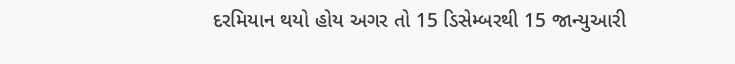દરમિયાન થયો હોય અગર તો 15 ડિસેમ્બરથી 15 જાન્યુઆરી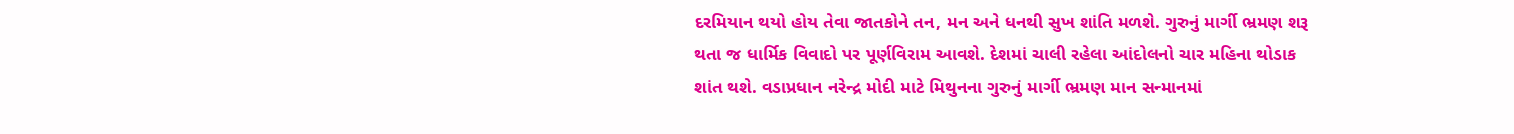દરમિયાન થયો હોય તેવા જાતકોને તન, મન અને ધનથી સુખ શાંતિ મળશે. ગુરુનું માર્ગી ભ્રમણ શરૂ થતા જ ધાર્મિક વિવાદો પર પૂર્ણવિરામ આવશે. દેશમાં ચાલી રહેલા આંદોલનો ચાર મહિના થોડાક શાંત થશે. વડાપ્રધાન નરેન્દ્ર મોદી માટે મિથુનના ગુરુનું માર્ગી ભ્રમણ માન સન્માનમાં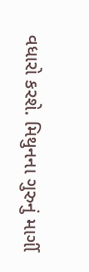વધારો કરશે. મિથુનના ગુરુનું માર્ગી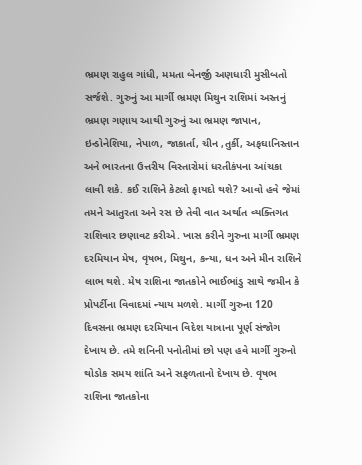ભ્રમણ રાહુલ ગાંધી, મમતા બેનર્જી અણધારી મુસીબતો સર્જશે. ગુરુનું આ માર્ગી ભ્રમણ મિથુન રાશિમાં અસ્તનું ભ્રમણ ગણાય આથી ગુરુનું આ ભ્રમણ જાપાન, ઇન્ડોનેશિયા, નેપાળ, જાકાર્તા, ચીન ,તુર્કી, અફઘાનિસ્તાન અને ભારતના ઉત્તરીય વિસ્તારોમાં ધરતીકંપના આંચકા લાવી શકે. કઈ રાશિને કેટલો ફાયદો થશે? આવો હવે જેમાં તમને આતુરતા અને રસ છે તેવી વાત અર્થાત વ્યક્તિગત રાશિવાર છણાવટ કરીએ. ખાસ કરીને ગુરુના માર્ગી ભ્રમણ દરમિયાન મેષ, વૃષભ, મિથુન, કન્યા, ધન અને મીન રાશિને લાભ થશે. મેષ રાશિના જાતકોને ભાઈભાંડુ સાથે જમીન કે પ્રોપર્ટીના વિવાદમાં ન્યાય મળશે. માર્ગી ગુરુના 120 દિવસના ભ્રમણ દરમિયાન વિદેશ યાત્રાના પૂર્ણ સંજોગ દેખાય છે. તમે શનિની પનોતીમાં છો પણ હવે માર્ગી ગુરુનો થોડોક સમય શાંતિ અને સફળતાનો દેખાય છે. વૃષભ રાશિના જાતકોના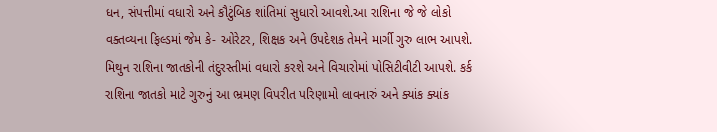ધન, સંપત્તીમાં વધારો અને કૌટુંબિક શાંતિમાં સુધારો આવશે.આ રાશિના જે જે લોકો વક્તવ્યના ફિલ્ડમાં જેમ કે- ઓરેટર, શિક્ષક અને ઉપદેશક તેમને માર્ગી ગુરુ લાભ આપશે. મિથુન રાશિના જાતકોની તંદુરસ્તીમાં વધારો કરશે અને વિચારોમાં પોસિટીવીટી આપશે. કર્ક રાશિના જાતકો માટે ગુરુનું આ ભ્રમણ વિપરીત પરિણામો લાવનારું અને ક્યાંક ક્યાંક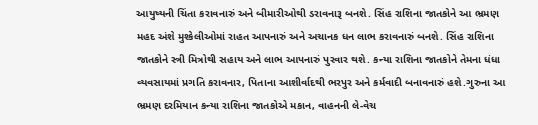આયુષ્યની ચિંતા કરાવનારું અને બીમારીઓથી ડરાવનારૂ બનશે. સિંહ રાશિના જાતકોને આ ભ્રમણ મહદ અંશે મુશ્કેલીઓમાં રાહત આપનારું અને અચાનક ધન લાભ કરાવનારું બનશે. સિંહ રાશિના જાતકોને સ્ત્રી મિત્રોથી સહાય અને લાભ આપનારું પુરવાર થશે. કન્યા રાશિના જાતકોને તેમના ધંધા વ્યવસાયમાં પ્રગતિ કરાવનાર, પિતાના આશીર્વાદથી ભરપુર અને કર્મવાદી બનાવનારું હશે.ગુરુના આ ભ્રમણ દરમિયાન કન્યા રાશિના જાતકોએ મકાન, વાહનની લે-વેચ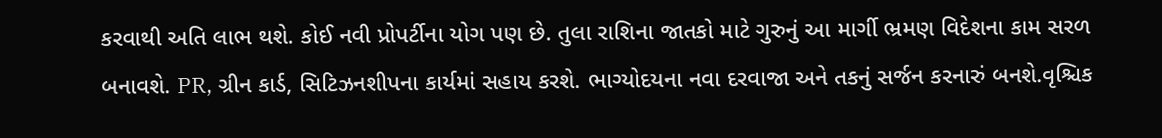કરવાથી અતિ લાભ થશે. કોઈ નવી પ્રોપર્ટીના યોગ પણ છે. તુલા રાશિના જાતકો માટે ગુરુનું આ માર્ગી ભ્રમણ વિદેશના કામ સરળ બનાવશે. PR, ગ્રીન કાર્ડ, સિટિઝનશીપના કાર્યમાં સહાય કરશે. ભાગ્યોદયના નવા દરવાજા અને તકનું સર્જન કરનારું બનશે.વૃશ્ચિક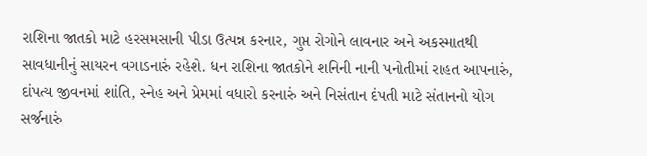રાશિના જાતકો માટે હરસમસાની પીડા ઉત્પન્ન કરનાર, ગુપ્ત રોગોને લાવનાર અને અકસ્માતથી સાવધાનીનું સાયરન વગાડનારું રહેશે. ધન રાશિના જાતકોને શનિની નાની પનોતીમાં રાહત આપનારું, દાંપત્ય જીવનમાં શાંતિ, સ્નેહ અને પ્રેમમાં વધારો કરનારું અને નિસંતાન દંપતી માટે સંતાનનો યોગ સર્જનારું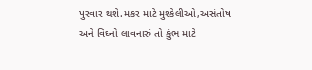પુરવાર થશે.મકર માટે મુશ્કેલીઓ,અસંતોષ અને વિઘ્નો લાવનારું તો કુંભ માટે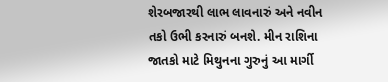શેરબજારથી લાભ લાવનારું અને નવીન તકો ઉભી કરનારું બનશે. મીન રાશિના જાતકો માટે મિથુનના ગુરુનું આ માર્ગી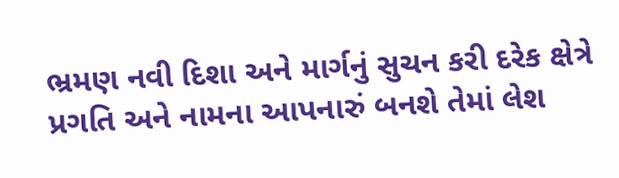ભ્રમણ નવી દિશા અને માર્ગનું સુચન કરી દરેક ક્ષેત્રે પ્રગતિ અને નામના આપનારું બનશે તેમાં લેશ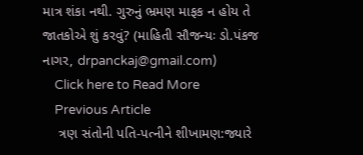માત્ર શંકા નથી. ગુરુનું ભ્રમણ માફક ન હોય તે જાતકોએ શું કરવું? (માહિતી સૌજન્યઃ ડો.પંકજ નાગર, drpanckaj@gmail.com)
    Click here to Read More
    Previous Article
    ત્રણ સંતોની પતિ-પત્નીને શીખામણ:જ્યારે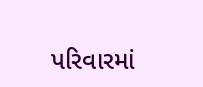પરિવારમાં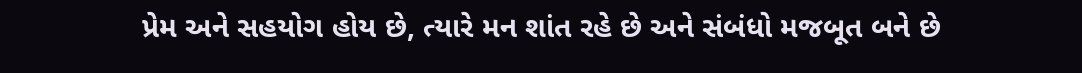પ્રેમ અને સહયોગ હોય છે, ત્યારે મન શાંત રહે છે અને સંબંધો મજબૂત બને છે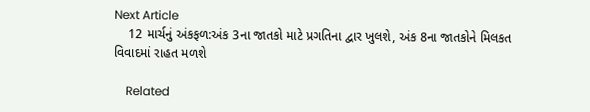Next Article
    12 માર્ચનું અંકફળ:અંક 3ના જાતકો માટે પ્રગતિના દ્વાર ખુલશે, અંક 8ના જાતકોને મિલકત વિવાદમાં રાહત મળશે

    Related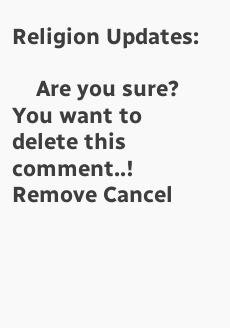Religion Updates:

    Are you sure? You want to delete this comment..! Remove Cancel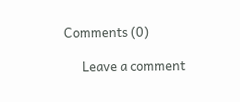Comments (0)

      Leave a comment